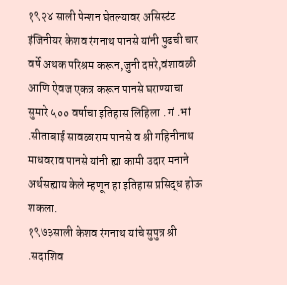१९२४ साली पेन्शन घेतल्यावर असिस्टंट इंजिनीयर केशव रंगनाथ पानसे यांनी पुढची चार वर्षे अथक परिश्रम करून,जुनी दप्तरे,वंशावळी आणि ऐवज एकत्र करून पानसे घराण्याचा सुमारे ५०० वर्षाचा इतिहास लिहिला . गं .भां .सीताबाई सावळाराम पानसे व श्री गहिनीनाथ माधवराव पानसे यांनी ह्या कामी उदार मनाने अर्थसह्याय केले म्हणून हा इतिहास प्रसिद्ध होऊ शकला.
१९७३साली केशव रंगनाथ यांचे सुपुत्र श्री .सदाशिव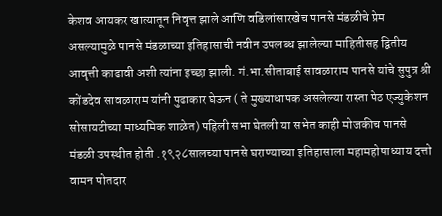केशव आयकर खात्यातून निवृत्त झाले आणि वडिलांसारखेच पानसे मंडळीचे प्रेम असल्यामुळे पानसे मंडळाच्या इतिहासाची नवीन उपलब्ध झालेल्या माहितीसह द्वितीय आवृत्ती काढावी अशी त्यांना इच्छा झाली. गं.भा.सीताबाई सावळाराम पानसे यांचे सुपुत्र श्री कोंडदेव सावळाराम यांनी पुढाकार घेऊन ( ते मुख्याधापक असलेल्या रास्ता पेठ एज्युकेशन सोसायटीच्या माध्यमिक शाळेत) पहिली सभा घेतली या सभेत काही मोजकीच पानसे मंडळी उपस्थीत होती .१९२८सालच्या पानसे घराण्याच्या इतिहासाला महामहोषाध्याय दत्तो वामन पोतदार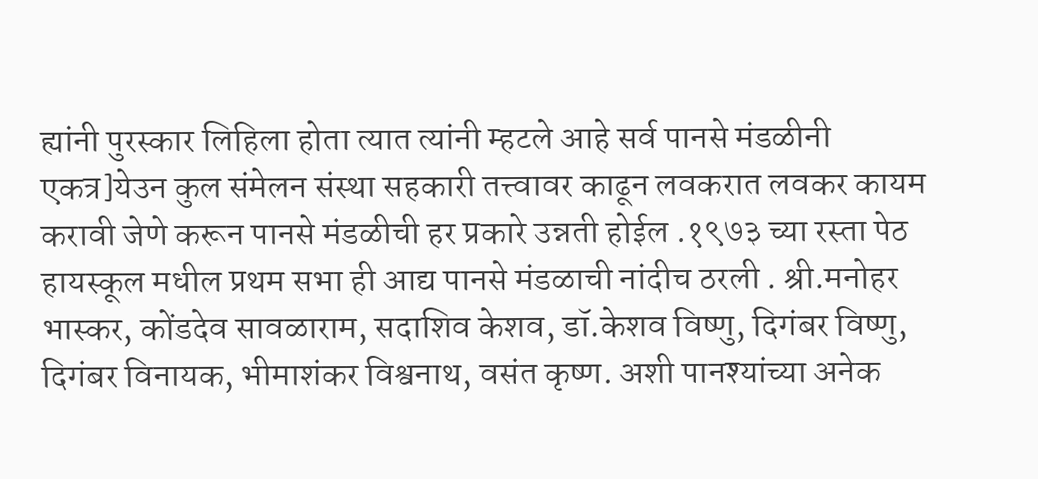ह्यांनी पुरस्कार लिहिला होता त्यात त्यांनी म्हटले आहे सर्व पानसे मंडळीनी एकत्र]येउन कुल संमेलन संस्था सहकारी तत्त्वावर काढून लवकरात लवकर कायम करावी जेणे करून पानसे मंडळीची हर प्रकारे उन्नती होईल .१९७३ च्या रस्ता पेठ हायस्कूल मधील प्रथम सभा ही आद्य पानसे मंडळाची नांदीच ठरली . श्री.मनोहर भास्कर, कोंडदेव सावळाराम, सदाशिव केशव, डॉ.केशव विष्णु, दिगंबर विष्णु, दिगंबर विनायक, भीमाशंकर विश्वनाथ, वसंत कृष्ण. अशी पानश्यांच्या अनेक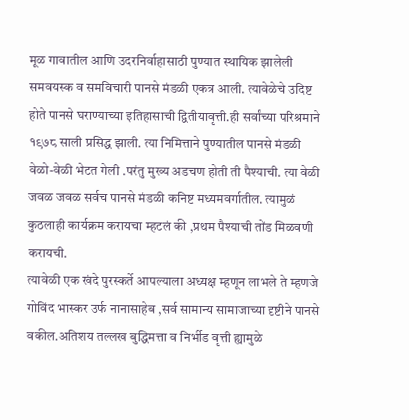मूळ गावातील आणि उदरनिर्वाहासाठी पुण्यात स्थायिक झालेली समवयस्क व समविचारी पानसे मंडळी एकत्र आली. त्यावेळेचे उदिष्ट होते पानसे घराण्याच्या इतिहासाची द्वितीयावृत्ती.ही सर्वांच्या परिश्रमाने १९७८ साली प्रसिद्ध झाली. त्या निमित्ताने पुण्यातील पानसे मंडळी वेळो-वेळी भेटत गेली .परंतु मुख्य अडचण होती ती पैश्याची. त्या वेळी जवळ जवळ सर्वच पानसे मंडळी कनिष्ट मध्यमवर्गातील. त्यामुळं कुठलाही कार्यक्रम करायचा म्हटलं की ,प्रथम पैश्याची तोंड मिळवणी करायची.
त्यावेळी एक खंदे पुरस्कर्ते आपल्याला अध्यक्ष म्हणून लाभले ते म्हणजे गोविंद भास्कर उर्फ नानासाहेब ,सर्व सामान्य सामाजाच्या दृष्टीने पानसे वकील.अतिशय तल्लख बुद्धिमत्ता व निर्भीड वृत्ती ह्यामुळे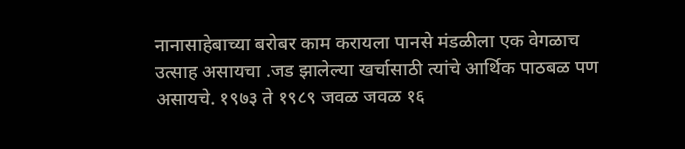नानासाहेबाच्या बरोबर काम करायला पानसे मंडळीला एक वेगळाच उत्साह असायचा .जड झालेल्या खर्चासाठी त्यांचे आर्थिक पाठबळ पण असायचे. १९७३ ते १९८९ जवळ जवळ १६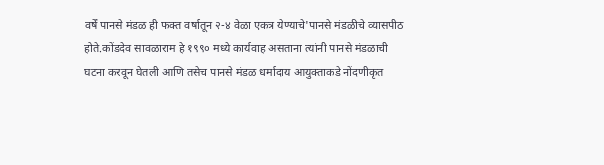वर्षें पानसे मंडळ ही फक्त वर्षातून २-४ वेळा एकत्र येण्याचे'पानसे मंडळीचे व्यासपीठ होते.कोंडदेव सावळाराम हे १९९० मध्ये कार्यवाह असताना त्यांनी पानसे मंडळाची घटना करवून घेतली आणि तसेच पानसे मंडळ धर्मादाय आयुक्ताकडे नोंदणीकृत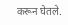करून घेतले.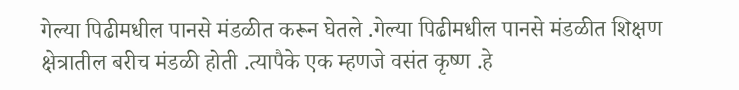गेल्या पिढीमधील पानसे मंडळीत करून घेतले .गेल्या पिढीमधील पानसे मंडळीत शिक्षण क्षेत्रातील बरीच मंडळी होती .त्यापैके एक म्हणजे वसंत कृष्ण .हे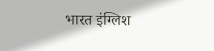भारत इंग्लिश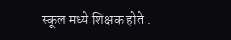स्कूल मध्ये शिक्षक होते .